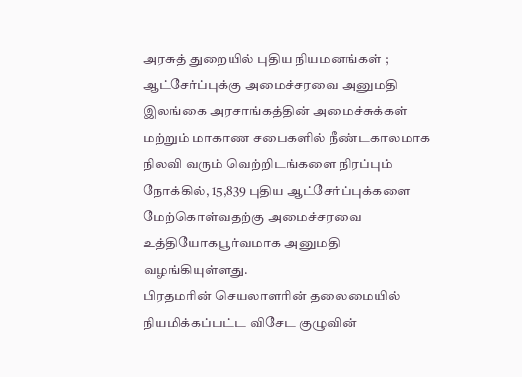அரசுத் துறையில் புதிய நியமனங்கள் ; ஆட்சேர்ப்புக்கு அமைச்சரவை அனுமதி
இலங்கை அரசாங்கத்தின் அமைச்சுக்கள் மற்றும் மாகாண சபைகளில் நீண்டகாலமாக நிலவி வரும் வெற்றிடங்களை நிரப்பும் நோக்கில், 15,839 புதிய ஆட்சேர்ப்புக்களை மேற்கொள்வதற்கு அமைச்சரவை உத்தியோகபூர்வமாக அனுமதி வழங்கியுள்ளது.
பிரதமரின் செயலாளரின் தலைமையில் நியமிக்கப்பட்ட விசேட குழுவின்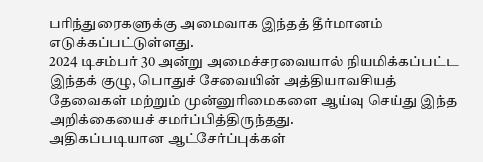பரிந்துரைகளுக்கு அமைவாக இந்தத் தீர்மானம் எடுக்கப்பட்டுள்ளது.
2024 டிசம்பர் 30 அன்று அமைச்சரவையால் நியமிக்கப்பட்ட இந்தக் குழு, பொதுச் சேவையின் அத்தியாவசியத் தேவைகள் மற்றும் முன்னுரிமைகளை ஆய்வு செய்து இந்த அறிக்கையைச் சமர்ப்பித்திருந்தது.
அதிகப்படியான ஆட்சேர்ப்புக்கள்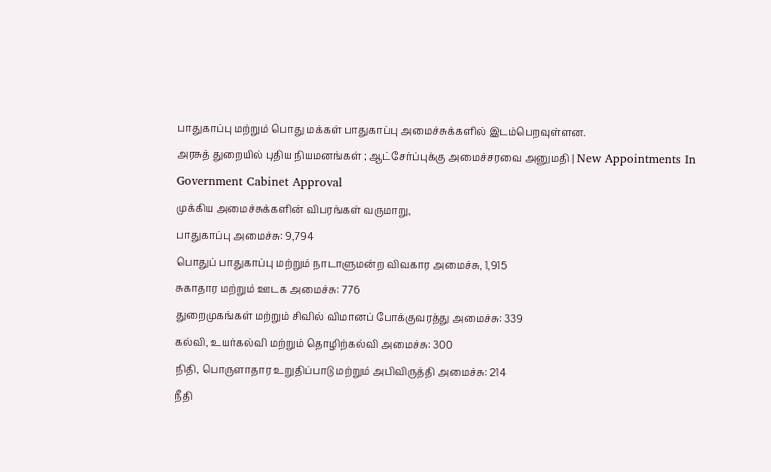பாதுகாப்பு மற்றும் பொது மக்கள் பாதுகாப்பு அமைச்சுக்களில் இடம்பெறவுள்ளன.
அரசுத் துறையில் புதிய நியமனங்கள் ; ஆட்சேர்ப்புக்கு அமைச்சரவை அனுமதி | New Appointments In Government Cabinet Approval
முக்கிய அமைச்சுக்களின் விபரங்கள் வருமாறு,
பாதுகாப்பு அமைச்சு: 9,794
பொதுப் பாதுகாப்பு மற்றும் நாடாளுமன்ற விவகார அமைச்சு, 1,915
சுகாதார மற்றும் ஊடக அமைச்சு: 776
துறைமுகங்கள் மற்றும் சிவில் விமானப் போக்குவரத்து அமைச்சு: 339
கல்வி, உயர்கல்வி மற்றும் தொழிற்கல்வி அமைச்சு: 300
நிதி, பொருளாதார உறுதிப்பாடு மற்றும் அபிவிருத்தி அமைச்சு: 214
நீதி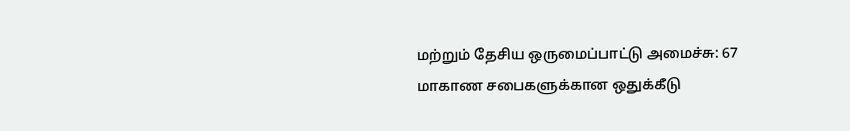மற்றும் தேசிய ஒருமைப்பாட்டு அமைச்சு: 67
மாகாண சபைகளுக்கான ஒதுக்கீடு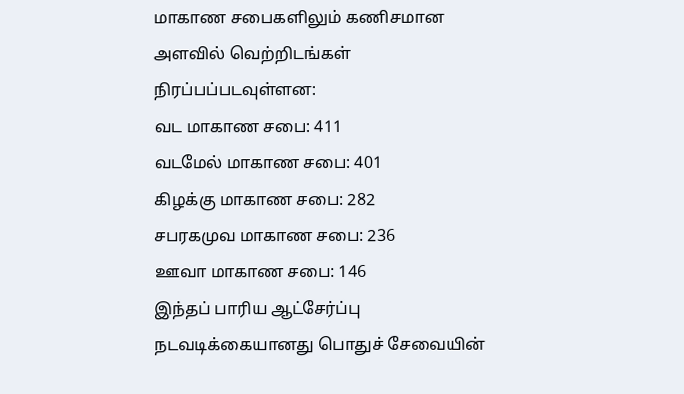மாகாண சபைகளிலும் கணிசமான அளவில் வெற்றிடங்கள் நிரப்பப்படவுள்ளன:
வட மாகாண சபை: 411
வடமேல் மாகாண சபை: 401
கிழக்கு மாகாண சபை: 282
சபரகமுவ மாகாண சபை: 236
ஊவா மாகாண சபை: 146
இந்தப் பாரிய ஆட்சேர்ப்பு நடவடிக்கையானது பொதுச் சேவையின்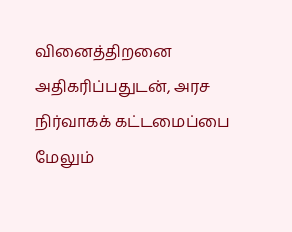வினைத்திறனை அதிகரிப்பதுடன், அரச நிர்வாகக் கட்டமைப்பை மேலும்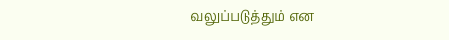வலுப்படுத்தும் என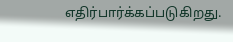எதிர்பார்க்கப்படுகிறது.